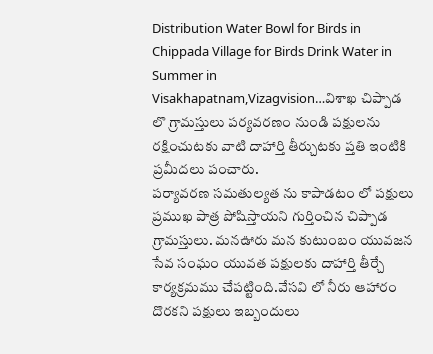Distribution Water Bowl for Birds in Chippada Village for Birds Drink Water in Summer in Visakhapatnam,Vizagvision…విశాఖ చిప్పాడ లొ గ్రామస్తులు పర్యవరణం నుండి పక్షులను రక్షించుటకు వాటి దాహార్తి తీర్చుటకు ప్తతి ఇంటికి ప్రమీదలు పంచారు.
పర్యావరణ సమతుల్యత ను కాపాడటం లో పక్షులు ప్రముఖ పాత్ర పోషిస్తాయని గుర్తించిన చిప్పాడ గ్రామస్తులు. మనఊరు మన కుటుంబం యువజన సేవ సంఘం యువత పక్షులకు దాహార్తి తీర్చే కార్యక్రమము చేపట్టింది.వేసవి లో నీరు ఆహారం దొరకని పక్షులు ఇబ్బందులు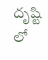దృష్టి లో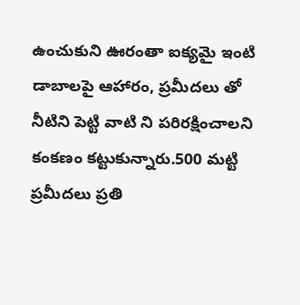ఉంచుకుని ఊరంతా ఐక్యమై ఇంటి డాబాలపై ఆహారం, ప్రమీదలు తో నీటిని పెట్టి వాటి ని పరిరక్షించాలని కంకణం కట్టుకున్నారు.500 మట్టి ప్రమీదలు ప్రతి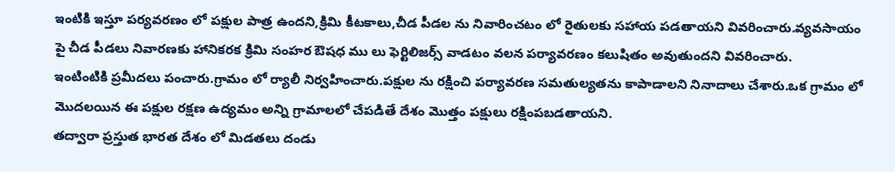ఇంటికి ఇస్తూ పర్యవరణం లో పక్షుల పాత్ర ఉందని,క్రిమి కీటకాలు,చీడ పీడల ను నివారించటం లో రైతులకు సహాయ పడతాయని వివరించారు.వ్యవసాయం పై చీడ పీడలు నివారణకు హానికరక క్రిమి సంహర ఔషధ ము లు ఫెర్టిలిజర్స్ వాడటం వలన పర్యావరణం కలుషితం అవుతుందని వివరించారు.
ఇంటింటికి ప్రమీదలు పంచారు.గ్రామం లో ర్యాలీ నిర్వహించారు.పక్షుల ను రక్షించి పర్యావరణ సమతుల్యతను కాపాడాలని నినాదాలు చేశారు.ఒక గ్రామం లో మొదలయిన ఈ పక్షుల రక్షణ ఉద్యమం అన్ని గ్రామాలలో చేపడితే దేశం మొత్తం పక్షులు రక్షింపబడతాయని.
తద్వారా ప్రస్తుత భారత దేశం లో మిడతలు దండు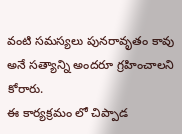వంటి సమస్యలు పునరావృతం కావు అనే సత్యాన్ని అందరూ గ్రహించాలని కోరారు.
ఈ కార్యక్రమం లో చిప్పాడ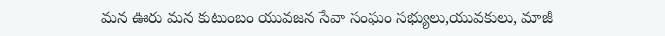మన ఊరు మన కుటుంబం యువజన సేవా సంఘం సభ్యులు,యువకులు, మాజీ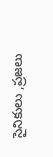సైనికులు ,ప్రజలు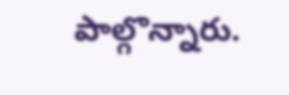పాల్గొన్నారు.